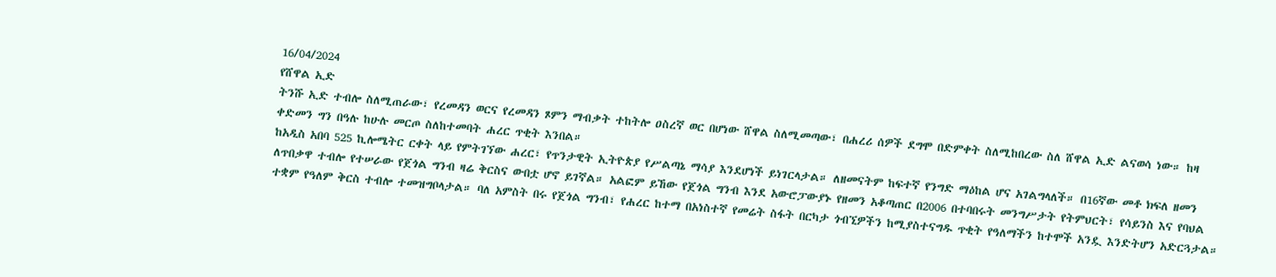16/04/2024
የሸዋል ኢድ
ትንሹ ኢድ ተብሎ ስለሚጠራው፣ የረመዳን ወርና የረመዳን ጾምን ማብቃት ተከትሎ ዐስረኛ ወር በሆነው ሸዋል ስለሚመጣው፣ በሐረሪ ሰዎች ደግሞ በድምቀት ስለሚከበረው ስለ ሸዋል ኢድ ልናወሳ ነው። ከዛ ቀድመን ግን በዓሉ ከሁሉ መርጦ ስለከተመባት ሐረር ጥቂት እንበል።
ከአዲስ አበባ 525 ኪሎሜትር ርቀት ላይ የምትገኘው ሐረር፣ የጥንታዊት ኢትዮጵያ የሥልጣኔ ማሳያ እንደሆነች ይነገርላታል። ለዘመናትም ከፍተኛ የንግድ ማዕከል ሆና አገልግላለች። በ16ኛው መቶ ክፍለ ዘመን ለጥበቃዋ ተብሎ የተሠራው የጀጎል ግንብ ዛሬ ቅርስና ውበቷ ሆኖ ይገኛል። አልፎም ይኸው የጀጎል ግንብ እንደ አውሮፓውያኑ የዘመን አቆጣጠር በ2006 በተባበሩት መንግሥታት የትምህርት፣ የሳይንስ እና የባህል ተቋም የዓለም ቅርስ ተብሎ ተመዝግቦላታል። ባለ አምስት በሩ የጀጎል ግንብ፣ የሐረር ከተማ በአነስተኛ የመሬት ስፋት በርካታ ጎብኚዎችን ከሚያስተናግዱ ጥቂት የዓለማችን ከተሞች አንዷ እንድትሆን አድርጓታል።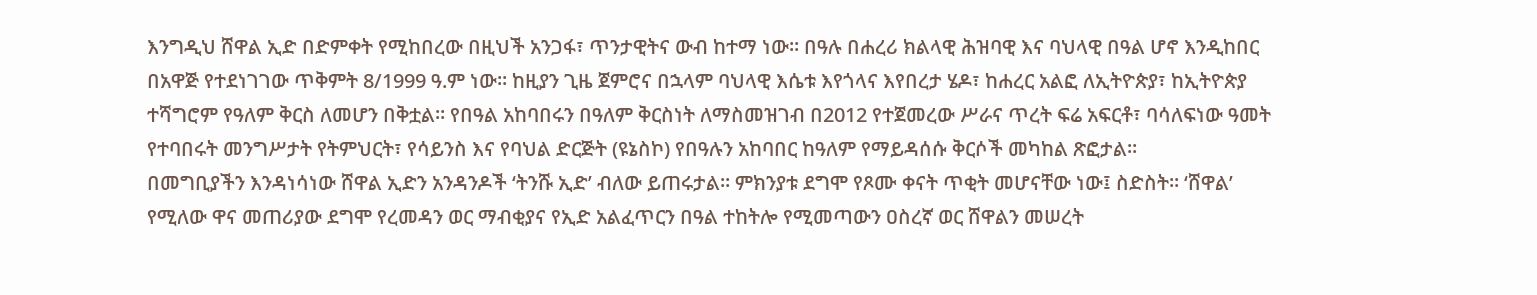እንግዲህ ሸዋል ኢድ በድምቀት የሚከበረው በዚህች አንጋፋ፣ ጥንታዊትና ውብ ከተማ ነው። በዓሉ በሐረሪ ክልላዊ ሕዝባዊ እና ባህላዊ በዓል ሆኖ እንዲከበር በአዋጅ የተደነገገው ጥቅምት 8/1999 ዓ.ም ነው። ከዚያን ጊዜ ጀምሮና በኋላም ባህላዊ እሴቱ እየጎላና እየበረታ ሄዶ፣ ከሐረር አልፎ ለኢትዮጵያ፣ ከኢትዮጵያ ተሻግሮም የዓለም ቅርስ ለመሆን በቅቷል። የበዓል አከባበሩን በዓለም ቅርስነት ለማስመዝገብ በ2012 የተጀመረው ሥራና ጥረት ፍሬ አፍርቶ፣ ባሳለፍነው ዓመት የተባበሩት መንግሥታት የትምህርት፣ የሳይንስ እና የባህል ድርጅት (ዩኔስኮ) የበዓሉን አከባበር ከዓለም የማይዳሰሱ ቅርሶች መካከል ጽፎታል።
በመግቢያችን እንዳነሳነው ሸዋል ኢድን አንዳንዶች ‘ትንሹ ኢድ’ ብለው ይጠሩታል። ምክንያቱ ደግሞ የጾሙ ቀናት ጥቂት መሆናቸው ነው፤ ስድስት። ‘ሸዋል’ የሚለው ዋና መጠሪያው ደግሞ የረመዳን ወር ማብቂያና የኢድ አልፈጥርን በዓል ተከትሎ የሚመጣውን ዐስረኛ ወር ሸዋልን መሠረት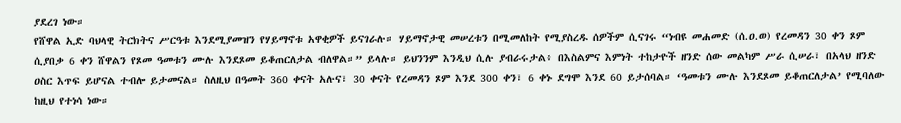ያደረገ ነው።
የሸዋል ኢድ ባህላዊ ትርክትና ሥርዓቱ እንደሚያመዝን የሃይማኖቱ አዋቂዎች ይናገራሉ። ሃይማኖታዊ መሠረቱን በሚመለከት የሚያስረዱ ሰዎችም ሲናገሩ “ነብዩ መሐመድ (ሰ.ዐ.ወ) የረመዳን 30 ቀን ጾም ሲያበቃ 6 ቀን ሸዋልን የጾመ ዓመቱን ሙሉ እንደጾመ ይቆጠርለታል ብለዋል።” ይላሉ። ይህንንም እንዲህ ሲሉ ያብራሩታል፥ በእስልምና እምነት ተከታዮች ዘንድ ሰው መልካም ሥራ ሲሠራ፣ በአላህ ዘንድ ዐስር እጥፍ ይሆናል ተብሎ ይታመናል። ስለዚህ በዓመት 360 ቀናት አሉና፣ 30 ቀናት የረመዳን ጾም እንደ 300 ቀን፣ 6 ቀኑ ደግሞ እንደ 60 ይታሰባል። ‘ዓመቱን ሙሉ እንደጾመ ይቆጠርለታል’ የሚባለው ከዚህ የተነሳ ነው።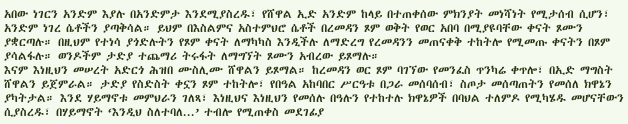አበው ነገርን አንድም እያሉ በአንድምታ እንደሚያስረዱ፣ የሸዋል ኢድ አንድም ከላይ በተጠቀሰው ምክንያት መነሻነት የሚታሰብ ሲሆን፣ አንድም ነገረ ሴቶችን ያጣቅሳል። ይህም በእስልምና አስተምህሮ ሴቶች በረመዳን ጾም ወቅት የወር አበባ በሚያዩባቸው ቀናት ጾሙን ያቋርጣሉ። በዚህም የተነሳ ያጎድሉትን የጾም ቀናት ለማካካስ እንዲችሉ ለማድረግ የረመዳንን መጠናቀቅ ተከትሎ የሚመጡ ቀናትን በጾም ያሳልፋሉ። ወንዶችም ታድያ ተጨማሪ ትሩፋት ለማግኘት ጾሙን አብረው ይጾማሉ።
እናም እነዚህን መሠረት አድርጎ ሕዝበ ሙስሊሙ ሸዋልን ይጾማል። ከረመዳን ወር ጾም ባገኘው የመንፈስ ጥንካሬ ቀጥሎ፣ በኢድ ማግስት ሸዋልን ይጀምራል። ታድያ የስድስት ቀኗን ጾም ተከትሎ፣ የበዓል አከባበር ሥርዓቱ በጋራ መሰባሰብ፣ ስጦታ መሰጣጠትን የመሰለ ክዋኔን ያካትታል። እንደ ሃይማኖቱ መምህራን ገለጻ፣ እነዚህና እነዚህን የመሰሉ በዓሉን የተከተሉ ክዋኔዎች በባህል ተለምዶ የሚካሄዱ መሆናቸውን ሲያስረዱ፣ በሃይማኖት ‘እንዲህ ስለተባለ...’ ተብሎ የሚጠቀስ መደገፊያ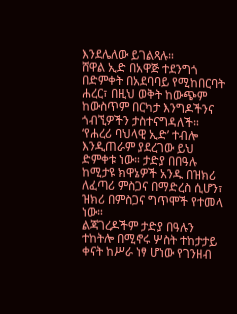እንደሌለው ይገልጻሉ።
ሸዋል ኢድ በአዋጅ ተደንግጎ በድምቀት በአደባባይ የሚከበርባት ሐረር፣ በዚህ ወቅት ከውጭም ከውስጥም በርካታ እንግዶችንና ጎብኚዎችን ታስተናግዳለች። ‘የሐረሪ ባህላዊ ኢድ’ ተብሎ እንዲጠራም ያደረገው ይህ ድምቀቱ ነው። ታድያ በበዓሉ ከሚታዩ ክዋኔዎች አንዱ በዝክሪ ለፈጣሪ ምስጋና በማድረስ ሲሆን፣ ዝክሪ በምስጋና ግጥሞች የተመላ ነው።
ልጃገረዶችም ታድያ በዓሉን ተከትሎ በሚኖሩ ሦስት ተከታታይ ቀናት ከሥራ ነፃ ሆነው የገንዘብ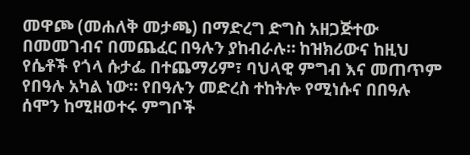መዋጮ (መሐለቅ መታጫ) በማድረግ ድግስ አዘጋጅተው በመመገብና በመጨፈር በዓሉን ያከብራሉ። ከዝክሪውና ከዚህ የሴቶች የጎላ ሱታፌ በተጨማሪም፣ ባህላዊ ምግብ እና መጠጥም የበዓሉ አካል ነው። የበዓሉን መድረስ ተከትሎ የሚነሱና በበዓሉ ሰሞን ከሚዘወተሩ ምግቦች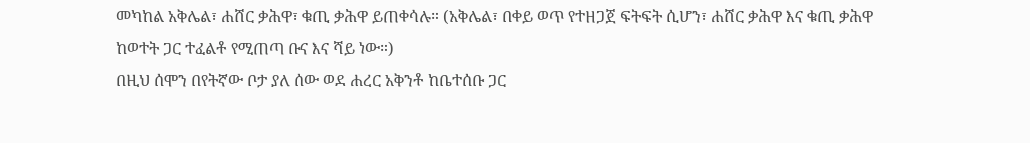መካከል አቅሌል፣ ሐሸር ቃሕዋ፣ ቁጢ ቃሕዋ ይጠቀሳሉ። (አቅሌል፣ በቀይ ወጥ የተዘጋጀ ፍትፍት ሲሆን፣ ሐሸር ቃሕዋ እና ቁጢ ቃሕዋ ከወተት ጋር ተፈልቶ የሚጠጣ ቡና እና ሻይ ነው።)
በዚህ ሰሞን በየትኛው ቦታ ያለ ሰው ወደ ሐረር አቅንቶ ከቤተሰቡ ጋር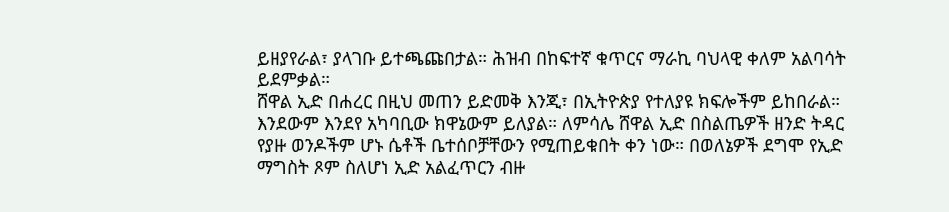ይዘያየራል፣ ያላገቡ ይተጫጩበታል። ሕዝብ በከፍተኛ ቁጥርና ማራኪ ባህላዊ ቀለም አልባሳት ይደምቃል።
ሸዋል ኢድ በሐረር በዚህ መጠን ይድመቅ እንጂ፣ በኢትዮጵያ የተለያዩ ክፍሎችም ይከበራል። እንደውም እንደየ አካባቢው ክዋኔውም ይለያል። ለምሳሌ ሸዋል ኢድ በስልጤዎች ዘንድ ትዳር የያዙ ወንዶችም ሆኑ ሴቶች ቤተሰቦቻቸውን የሚጠይቁበት ቀን ነው። በወለኔዎች ደግሞ የኢድ ማግስት ጾም ስለሆነ ኢድ አልፈጥርን ብዙ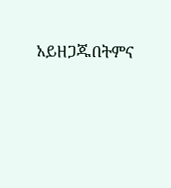አይዘጋጁበትምና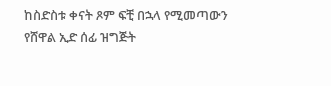ከስድስቱ ቀናት ጾም ፍቺ በኋላ የሚመጣውን የሸዋል ኢድ ሰፊ ዝግጅት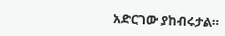አድርገው ያከብሩታል።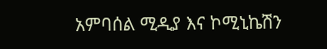አምባሰል ሚዲያ እና ኮሚኒኬሽን